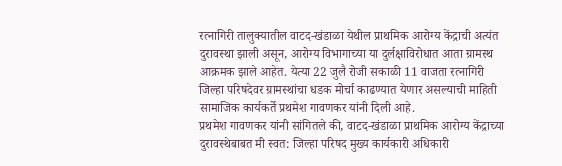रत्नागिरी तालुक्यातील वाटद-खंडाळा येथील प्राथमिक आरोग्य केंद्राची अत्यंत दुरावस्था झाली असून, आरोग्य विभागाच्या या दुर्लक्षाविरोधात आता ग्रामस्थ आक्रमक झाले आहेत. येत्या 22 जुलै रोजी सकाळी 11 वाजता रत्नागिरी जिल्हा परिषदेवर ग्रामस्थांचा धडक मोर्चा काढण्यात येणार असल्याची माहिती सामाजिक कार्यकर्ते प्रथमेश गावणकर यांनी दिली आहे.
प्रथमेश गावणकर यांनी सांगितले की, वाटद-खंडाळा प्राथमिक आरोग्य केंद्राच्या दुरावस्थेबाबत मी स्वत: जिल्हा परिषद मुख्य कार्यकारी अधिकारी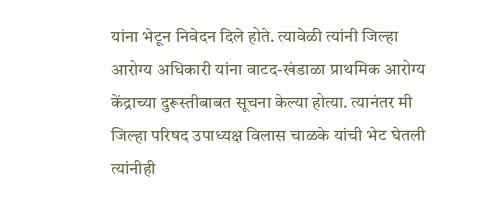यांना भेटून निवेदन दिले होते. त्यावेळी त्यांनी जिल्हा आरोग्य अधिकारी यांना वाटद-खंडाळा प्राथमिक आरोग्य केंद्राच्या दुरूस्तीबाबत सूचना केल्या होत्या. त्यानंतर मी जिल्हा परिषद उपाध्यक्ष विलास चाळके यांची भेट घेतली त्यांनीही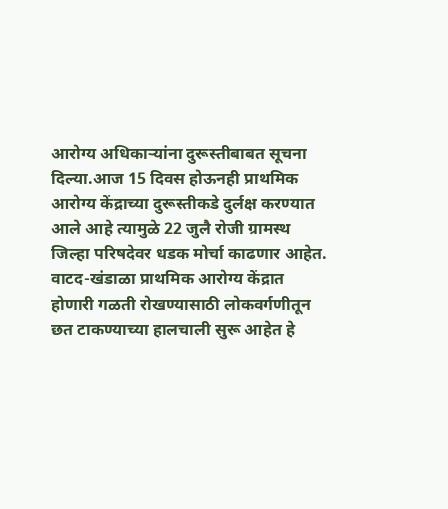आरोग्य अधिकाऱ्यांना दुरूस्तीबाबत सूचना दिल्या.आज 15 दिवस होऊनही प्राथमिक आरोग्य केंद्राच्या दुरूस्तीकडे दुर्लक्ष करण्यात आले आहे त्यामुळे 22 जुलै रोजी ग्रामस्थ जिल्हा परिषदेवर धडक मोर्चा काढणार आहेत.
वाटद-खंडाळा प्राथमिक आरोग्य केंद्रात होणारी गळती रोखण्यासाठी लोकवर्गणीतून छत टाकण्याच्या हालचाली सुरू आहेत हे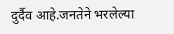दुर्दैव आहे.जनतेने भरलेल्या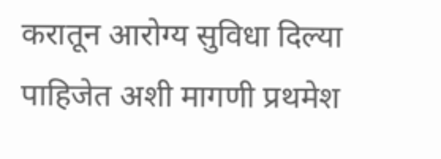करातून आरोग्य सुविधा दिल्या पाहिजेत अशी मागणी प्रथमेश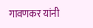गावणकर यांनी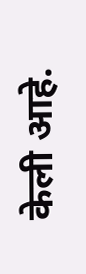केली आहे.